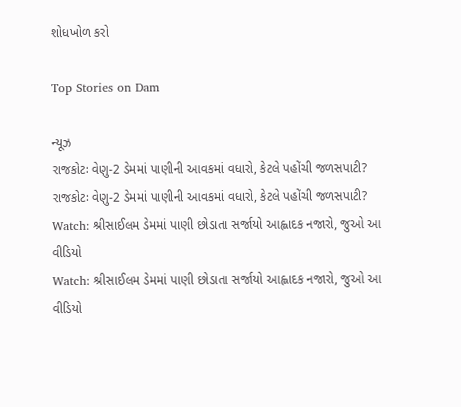શોધખોળ કરો

Top Stories on Dam

ન્યૂઝ
રાજકોટઃ વેણુ-2 ડેમમાં પાણીની આવકમાં વધારો, કેટલે પહોંચી જળસપાટી?
રાજકોટઃ વેણુ-2 ડેમમાં પાણીની આવકમાં વધારો, કેટલે પહોંચી જળસપાટી?
Watch: શ્રીસાઈલમ ડેમમાં પાણી છોડાતા સર્જાયો આહ્લાદક નજારો, જુઓ આ વીડિયો
Watch: શ્રીસાઈલમ ડેમમાં પાણી છોડાતા સર્જાયો આહ્લાદક નજારો, જુઓ આ વીડિયો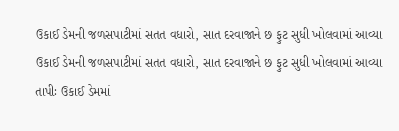ઉકાઈ ડેમની જળસપાટીમાં સતત વધારો, સાત દરવાજાને છ ફુટ સુધી ખોલવામાં આવ્યા
ઉકાઈ ડેમની જળસપાટીમાં સતત વધારો, સાત દરવાજાને છ ફુટ સુધી ખોલવામાં આવ્યા
તાપીઃ ઉકાઈ ડેમમાં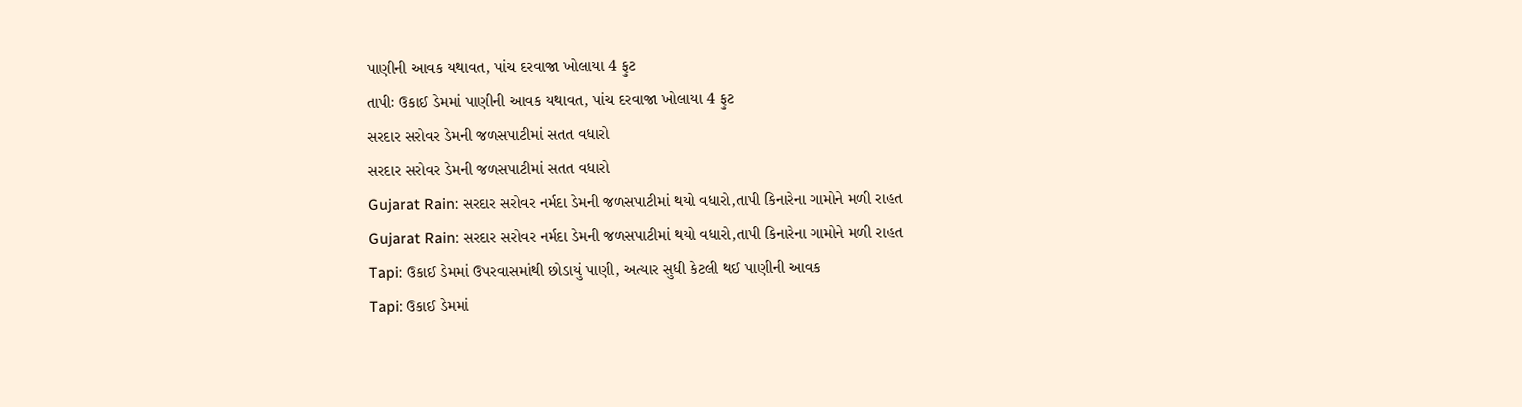પાણીની આવક યથાવત, પાંચ દરવાજા ખોલાયા 4 ફુટ
તાપીઃ ઉકાઈ ડેમમાં પાણીની આવક યથાવત, પાંચ દરવાજા ખોલાયા 4 ફુટ
સરદાર સરોવર ડેમની જળસપાટીમાં સતત વધારો
સરદાર સરોવર ડેમની જળસપાટીમાં સતત વધારો
Gujarat Rain: સરદાર સરોવર નર્મદા ડેમની જળસપાટીમાં થયો વધારો,તાપી કિનારેના ગામોને મળી રાહત
Gujarat Rain: સરદાર સરોવર નર્મદા ડેમની જળસપાટીમાં થયો વધારો,તાપી કિનારેના ગામોને મળી રાહત
Tapi: ઉકાઈ ડેમમાં ઉપરવાસમાંથી છોડાયું પાણી, અત્યાર સુધી કેટલી થઈ પાણીની આવક
Tapi: ઉકાઈ ડેમમાં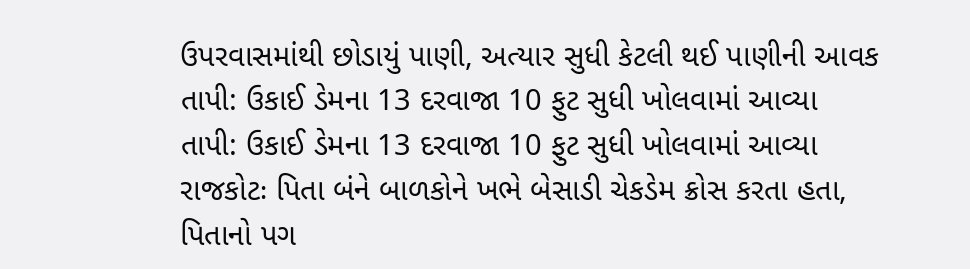ઉપરવાસમાંથી છોડાયું પાણી, અત્યાર સુધી કેટલી થઈ પાણીની આવક
તાપી: ઉકાઈ ડેમના 13 દરવાજા 10 ફુટ સુધી ખોલવામાં આવ્યા
તાપી: ઉકાઈ ડેમના 13 દરવાજા 10 ફુટ સુધી ખોલવામાં આવ્યા
રાજકોટઃ પિતા બંને બાળકોને ખભે બેસાડી ચેકડેમ ક્રોસ કરતા હતા, પિતાનો પગ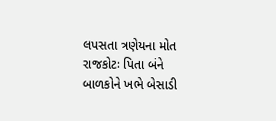લપસતા ત્રણેયના મોત
રાજકોટઃ પિતા બંને બાળકોને ખભે બેસાડી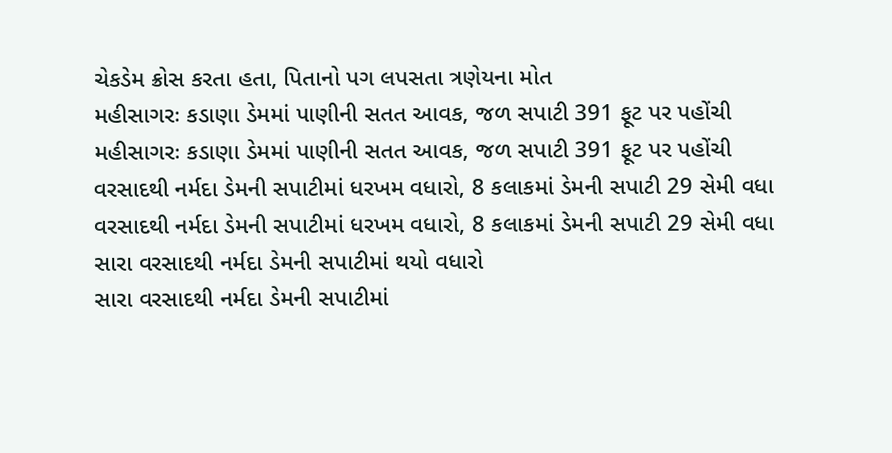ચેકડેમ ક્રોસ કરતા હતા, પિતાનો પગ લપસતા ત્રણેયના મોત
મહીસાગરઃ કડાણા ડેમમાં પાણીની સતત આવક, જળ સપાટી 391 ફૂટ પર પહોંચી
મહીસાગરઃ કડાણા ડેમમાં પાણીની સતત આવક, જળ સપાટી 391 ફૂટ પર પહોંચી
વરસાદથી નર્મદા ડેમની સપાટીમાં ધરખમ વધારો, 8 કલાકમાં ડેમની સપાટી 29 સેમી વધા
વરસાદથી નર્મદા ડેમની સપાટીમાં ધરખમ વધારો, 8 કલાકમાં ડેમની સપાટી 29 સેમી વધા
સારા વરસાદથી નર્મદા ડેમની સપાટીમાં થયો વધારો
સારા વરસાદથી નર્મદા ડેમની સપાટીમાં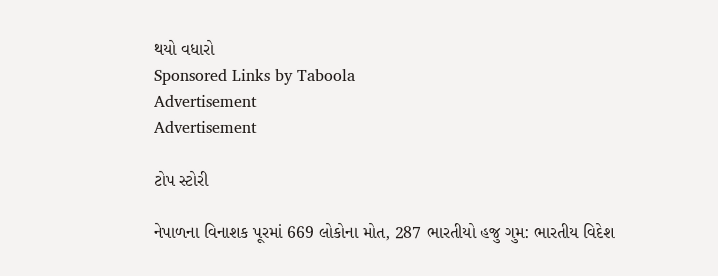થયો વધારો
Sponsored Links by Taboola
Advertisement
Advertisement

ટોપ સ્ટોરી

નેપાળના વિનાશક પૂરમાં 669 લોકોના મોત, 287 ભારતીયો હજુ ગુમ: ભારતીય વિદેશ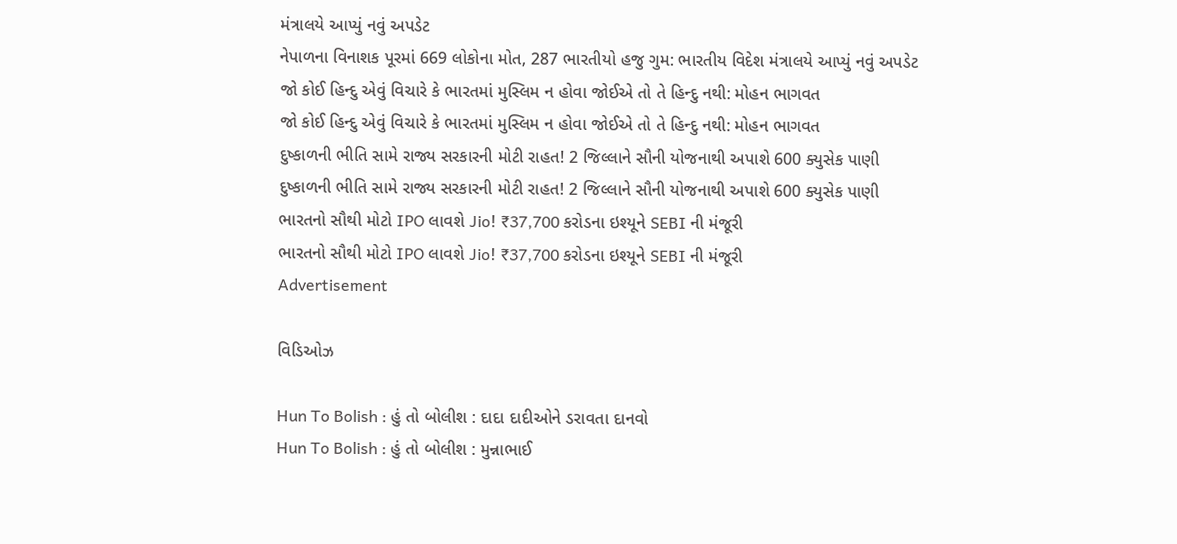મંત્રાલયે આપ્યું નવું અપડેટ
નેપાળના વિનાશક પૂરમાં 669 લોકોના મોત, 287 ભારતીયો હજુ ગુમ: ભારતીય વિદેશ મંત્રાલયે આપ્યું નવું અપડેટ
જો કોઈ હિન્દુ એવું વિચારે કે ભારતમાં મુસ્લિમ ન હોવા જોઈએ તો તે હિન્દુ નથી: મોહન ભાગવત
જો કોઈ હિન્દુ એવું વિચારે કે ભારતમાં મુસ્લિમ ન હોવા જોઈએ તો તે હિન્દુ નથી: મોહન ભાગવત
દુષ્કાળની ભીતિ સામે રાજ્ય સરકારની મોટી રાહત! 2 જિલ્લાને સૌની યોજનાથી અપાશે 600 ક્યુસેક પાણી
દુષ્કાળની ભીતિ સામે રાજ્ય સરકારની મોટી રાહત! 2 જિલ્લાને સૌની યોજનાથી અપાશે 600 ક્યુસેક પાણી
ભારતનો સૌથી મોટો IPO લાવશે Jio! ₹37,700 કરોડના ઇશ્યૂને SEBI ની મંજૂરી
ભારતનો સૌથી મોટો IPO લાવશે Jio! ₹37,700 કરોડના ઇશ્યૂને SEBI ની મંજૂરી
Advertisement

વિડિઓઝ

Hun To Bolish : હું તો બોલીશ : દાદા દાદીઓને ડરાવતા દાનવો
Hun To Bolish : હું તો બોલીશ : મુન્નાભાઈ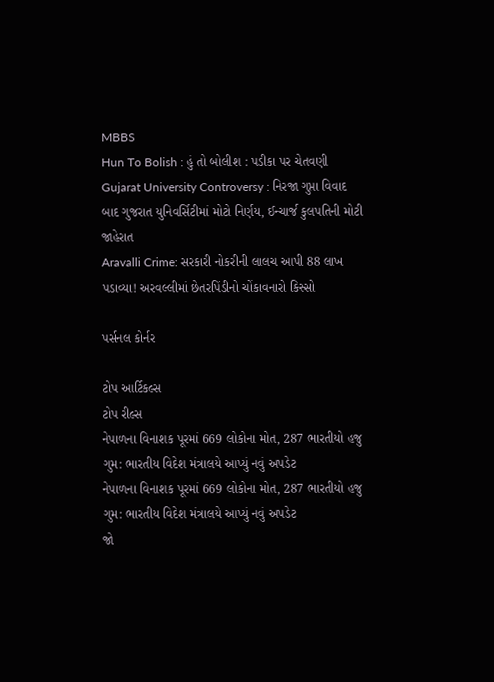MBBS
Hun To Bolish : હું તો બોલીશ : પડીકા પર ચેતવણી
Gujarat University Controversy : નિરજા ગુપ્તા વિવાદ બાદ ગુજરાત યુનિવર્સિટીમાં મોટો નિર્ણય, ઈન્ચાર્જ કુલપતિની મોટી જાહેરાત
Aravalli Crime: સરકારી નોકરીની લાલચ આપી 88 લાખ પડાવ્યા! અરવલ્લીમાં છેતરપિંડીનો ચોંકાવનારો કિસ્સો

પર્સનલ કોર્નર

ટોપ આર્ટિકલ્સ
ટોપ રીલ્સ
નેપાળના વિનાશક પૂરમાં 669 લોકોના મોત, 287 ભારતીયો હજુ ગુમ: ભારતીય વિદેશ મંત્રાલયે આપ્યું નવું અપડેટ
નેપાળના વિનાશક પૂરમાં 669 લોકોના મોત, 287 ભારતીયો હજુ ગુમ: ભારતીય વિદેશ મંત્રાલયે આપ્યું નવું અપડેટ
જો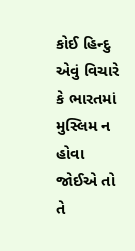કોઈ હિન્દુ એવું વિચારે કે ભારતમાં મુસ્લિમ ન હોવા જોઈએ તો તે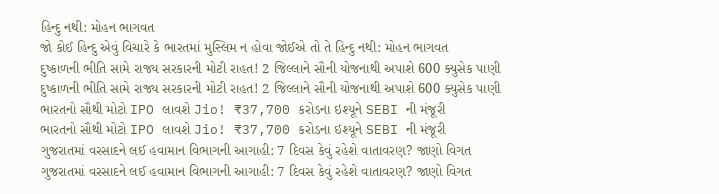હિન્દુ નથી: મોહન ભાગવત
જો કોઈ હિન્દુ એવું વિચારે કે ભારતમાં મુસ્લિમ ન હોવા જોઈએ તો તે હિન્દુ નથી: મોહન ભાગવત
દુષ્કાળની ભીતિ સામે રાજ્ય સરકારની મોટી રાહત! 2 જિલ્લાને સૌની યોજનાથી અપાશે 600 ક્યુસેક પાણી
દુષ્કાળની ભીતિ સામે રાજ્ય સરકારની મોટી રાહત! 2 જિલ્લાને સૌની યોજનાથી અપાશે 600 ક્યુસેક પાણી
ભારતનો સૌથી મોટો IPO લાવશે Jio! ₹37,700 કરોડના ઇશ્યૂને SEBI ની મંજૂરી
ભારતનો સૌથી મોટો IPO લાવશે Jio! ₹37,700 કરોડના ઇશ્યૂને SEBI ની મંજૂરી
ગુજરાતમાં વરસાદને લઈ હવામાન વિભાગની આગાહી: 7 દિવસ કેવું રહેશે વાતાવરણ? જાણો વિગત
ગુજરાતમાં વરસાદને લઈ હવામાન વિભાગની આગાહી: 7 દિવસ કેવું રહેશે વાતાવરણ? જાણો વિગત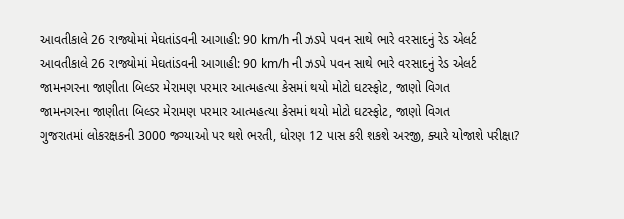આવતીકાલે 26 રાજ્યોમાં મેઘતાંડવની આગાહી: 90 km/h ની ઝડપે પવન સાથે ભારે વરસાદનું રેડ એલર્ટ
આવતીકાલે 26 રાજ્યોમાં મેઘતાંડવની આગાહી: 90 km/h ની ઝડપે પવન સાથે ભારે વરસાદનું રેડ એલર્ટ
જામનગરના જાણીતા બિલ્ડર મેરામણ પરમાર આત્મહત્યા કેસમાં થયો મોટો ઘટસ્ફોટ, જાણો વિગત
જામનગરના જાણીતા બિલ્ડર મેરામણ પરમાર આત્મહત્યા કેસમાં થયો મોટો ઘટસ્ફોટ, જાણો વિગત
ગુજરાતમાં લોકરક્ષકની 3000 જગ્યાઓ પર થશે ભરતી, ધોરણ 12 પાસ કરી શકશે અરજી, ક્યારે યોજાશે પરીક્ષા?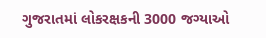ગુજરાતમાં લોકરક્ષકની 3000 જગ્યાઓ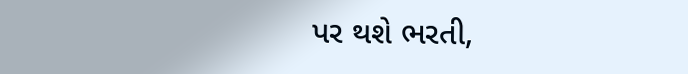પર થશે ભરતી,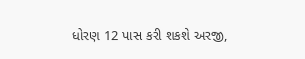ધોરણ 12 પાસ કરી શકશે અરજી,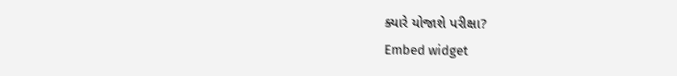ક્યારે યોજાશે પરીક્ષા?
Embed widget